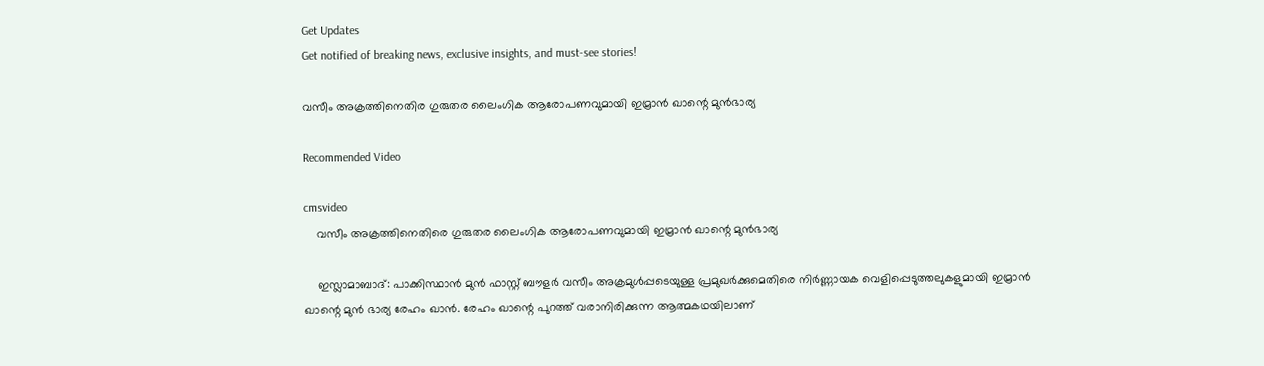Get Updates
Get notified of breaking news, exclusive insights, and must-see stories!

വസീം അക്രത്തിനെതിര ഗുരുതര ലൈംഗിക ആരോപണവുമായി ഇമ്രാന്‍ ഖാന്റെ മുന്‍ഭാര്യ

Recommended Video

cmsvideo
    വസീം അക്രത്തിനെതിരെ ഗുരുതര ലൈംഗിക ആരോപണവുമായി ഇമ്രാന്‍ ഖാന്റെ മുന്‍ഭാര്യ

    ഇസ്ലാമാബാദ്: പാക്കിസ്ഥാന്‍ മുന്‍ ഫാസ്റ്റ് ബൗളര്‍ വസീം അക്രമുള്‍പ്പടെയുള്ള പ്രമുഖര്‍ക്കുമെതിരെ നിര്‍ണ്ണായക വെളിപ്പെടുത്തലുകളുമായി ഇമ്രാന്‍ ഖാന്റെ മുന്‍ ഭാര്യ രേഹം ഖാന്‍. രേഹം ഖാന്റെ പുറത്ത് വരാനിരിക്കുന്ന ആത്മകഥയിലാണ്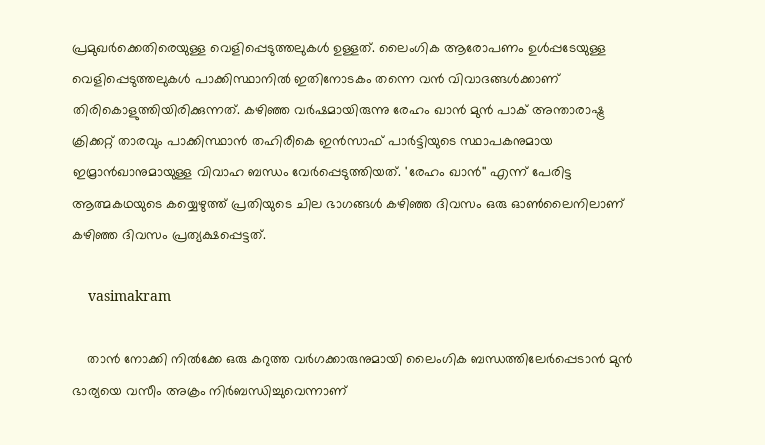പ്രമുഖര്‍ക്കെതിരെയുള്ള വെളിപ്പെടുത്തലുകള്‍ ഉള്ളത്. ലൈംഗിക ആരോപണം ഉള്‍പ്പടേയുള്ള വെളിപ്പെടുത്തലുകള്‍ പാക്കിസ്ഥാനില്‍ ഇതിനോടകം തന്നെ വന്‍ വിവാദങ്ങള്‍ക്കാണ് തിരികൊളുത്തിയിരിക്കുന്നത്. കഴിഞ്ഞ വര്‍ഷമായിരുന്നു രേഹം ഖാന്‍ മുന്‍ പാക് അന്താരാഷ്ട്ര ക്രിക്കറ്റ് താരവും പാക്കിസ്ഥാന്‍ തഹിരീകെ ഇന്‍സാഫ് പാര്‍ട്ടിയുടെ സ്ഥാപകനുമായ ഇമ്രാന്‍ഖാനുമായുള്ള വിവാഹ ബന്ധം വേര്‍പ്പെടുത്തിയത്. 'രേഹം ഖാന്‍'' എന്ന് പേരിട്ട ആത്മകഥയുടെ കയ്യെഴുത്ത് പ്രതിയുടെ ചില ഭാഗങ്ങള്‍ കഴിഞ്ഞ ദിവസം ഒരു ഓണ്‍ലൈനിലാണ് കഴിഞ്ഞ ദിവസം പ്രത്യക്ഷപ്പെട്ടത്.

    vasimakram

    താന്‍ നോക്കി നില്‍ക്കേ ഒരു കറുത്ത വര്‍ഗക്കാരുനുമായി ലൈംഗിക ബന്ധത്തിലേര്‍പ്പെടാന്‍ മുന്‍ ഭാര്യയെ വസീം അക്രം നിര്‍ബന്ധിച്ചുവെന്നാണ്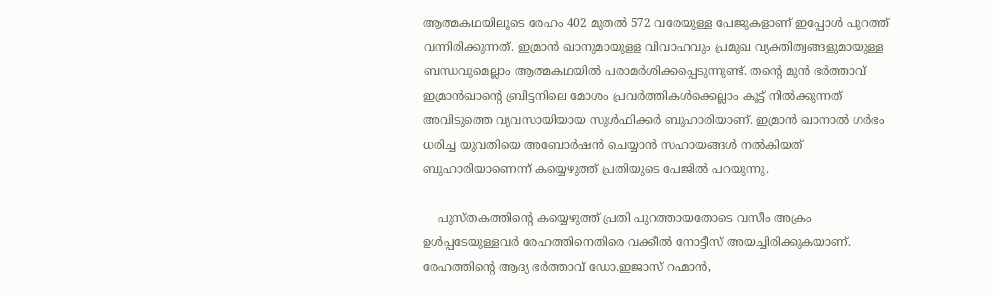ആത്മകഥയിലൂടെ രേഹം 402 മുതല്‍ 572 വരേയുള്ള പേജുകളാണ് ഇപ്പോള്‍ പുറത്ത് വന്നിരിക്കുന്നത്. ഇമ്രാന്‍ ഖാനുമായുളള വിവാഹവും പ്രമുഖ വ്യക്തിത്വങ്ങളുമായുള്ള ബന്ധവുമെല്ലാം ആത്മകഥയില്‍ പരാമര്‍ശിക്കപ്പെടുന്നുണ്ട്. തന്റെ മുന്‍ ഭര്‍ത്താവ് ഇമ്രാന്‍ഖാന്റെ ബ്രിട്ടനിലെ മോശം പ്രവര്‍ത്തികള്‍ക്കെല്ലാം കൂട്ട് നില്‍ക്കുന്നത് അവിടുത്തെ വ്യവസായിയായ സുള്‍ഫിക്കര്‍ ബുഹാരിയാണ്. ഇമ്രാന്‍ ഖാനാല്‍ ഗര്‍ഭം ധരിച്ച യുവതിയെ അബോര്‍ഷന്‍ ചെയ്യാന്‍ സഹായങ്ങള്‍ നല്‍കിയത് ബുഹാരിയാണെന്ന് കയ്യെഴുത്ത് പ്രതിയുടെ പേജില്‍ പറയുന്നു.

    പുസ്തകത്തിന്റെ കയ്യെഴുത്ത് പ്രതി പുറത്തായതോടെ വസീം അക്രം ഉള്‍പ്പടേയുള്ളവര്‍ രേഹത്തിനെതിരെ വക്കീല്‍ നോട്ടീസ് അയച്ചിരിക്കുകയാണ്. രേഹത്തിന്റെ ആദ്യ ഭര്‍ത്താവ് ഡോ.ഇജാസ് റഹ്മാന്‍,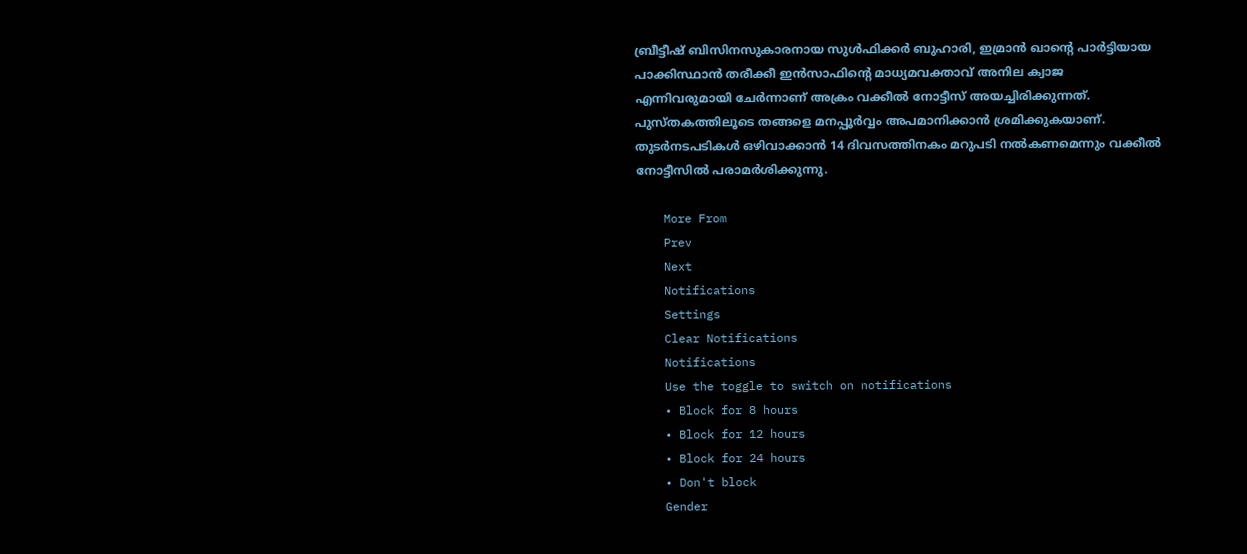ബ്രീട്ടീഷ് ബിസിനസുകാരനായ സുള്‍ഫിക്കര്‍ ബുഹാരി, ഇമ്രാന്‍ ഖാന്റെ പാര്‍ട്ടിയായ പാക്കിസ്ഥാന്‍ തരീക്കീ ഇന്‍സാഫിന്റെ മാധ്യമവക്താവ് അനില ക്വാജ എന്നിവരുമായി ചേര്‍ന്നാണ് അക്രം വക്കീല്‍ നോട്ടീസ് അയച്ചിരിക്കുന്നത്. പുസ്തകത്തിലൂടെ തങ്ങളെ മനപ്പൂര്‍വ്വം അപമാനിക്കാന്‍ ശ്രമിക്കുകയാണ്. തുടര്‍നടപടികള്‍ ഒഴിവാക്കാന്‍ 14 ദിവസത്തിനകം മറുപടി നല്‍കണമെന്നും വക്കീല്‍ നോട്ടീസില്‍ പരാമര്‍ശിക്കുന്നു.

    More From
    Prev
    Next
    Notifications
    Settings
    Clear Notifications
    Notifications
    Use the toggle to switch on notifications
    • Block for 8 hours
    • Block for 12 hours
    • Block for 24 hours
    • Don't block
    Gender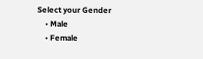Select your Gender
    • Male
    • Female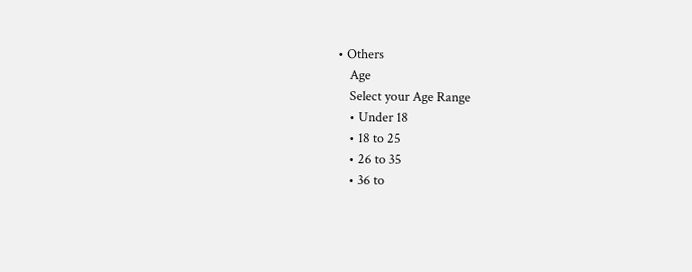• Others
    Age
    Select your Age Range
    • Under 18
    • 18 to 25
    • 26 to 35
    • 36 to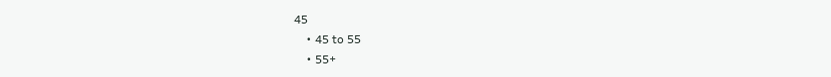45
    • 45 to 55
    • 55+